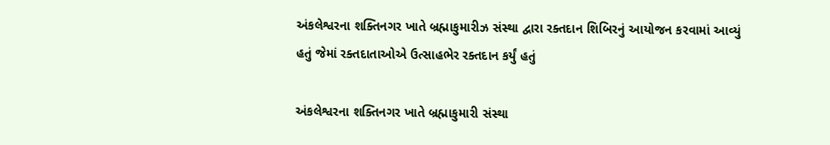અંકલેશ્વરના શક્તિનગર ખાતે બ્રહ્માકુમારીઝ સંસ્થા દ્વારા રક્તદાન શિબિરનું આયોજન કરવામાં આવ્યું હતું જેમાં રક્તદાતાઓએ ઉત્સાહભેર રક્તદાન કર્યું હતું

અંકલેશ્વરના શક્તિનગર ખાતે બ્રહ્માકુમારી સંસ્થા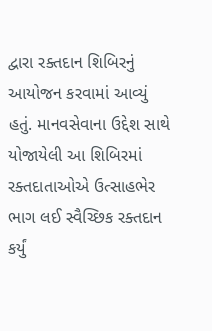દ્વારા રક્તદાન શિબિરનું આયોજન કરવામાં આવ્યું હતું. માનવસેવાના ઉદ્દેશ સાથે યોજાયેલી આ શિબિરમાં રક્તદાતાઓએ ઉત્સાહભેર ભાગ લઈ સ્વૈચ્છિક રક્તદાન કર્યું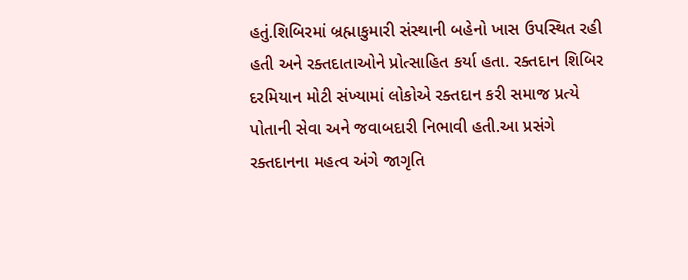હતું.શિબિરમાં બ્રહ્માકુમારી સંસ્થાની બહેનો ખાસ ઉપસ્થિત રહી હતી અને રક્તદાતાઓને પ્રોત્સાહિત કર્યા હતા. રક્તદાન શિબિર દરમિયાન મોટી સંખ્યામાં લોકોએ રક્તદાન કરી સમાજ પ્રત્યે પોતાની સેવા અને જવાબદારી નિભાવી હતી.આ પ્રસંગે રક્તદાનના મહત્વ અંગે જાગૃતિ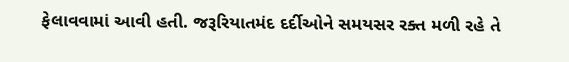ફેલાવવામાં આવી હતી. જરૂરિયાતમંદ દર્દીઓને સમયસર રક્ત મળી રહે તે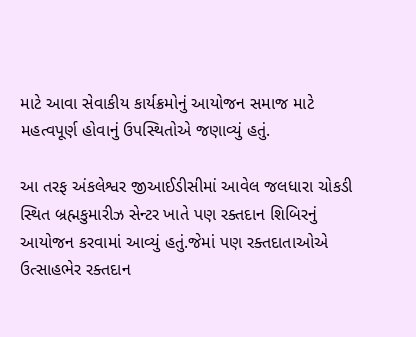માટે આવા સેવાકીય કાર્યક્રમોનું આયોજન સમાજ માટે મહત્વપૂર્ણ હોવાનું ઉપસ્થિતોએ જણાવ્યું હતું.

આ તરફ અંકલેશ્વર જીઆઈડીસીમાં આવેલ જલધારા ચોકડી સ્થિત બ્રહ્મકુમારીઝ સેન્ટર ખાતે પણ રક્તદાન શિબિરનું આયોજન કરવામાં આવ્યું હતું.જેમાં પણ રક્તદાતાઓએ ઉત્સાહભેર રક્તદાન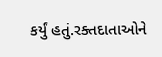કર્યું હતું.રક્તદાતાઓને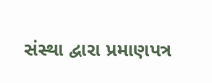સંસ્થા દ્વારા પ્રમાણપત્ર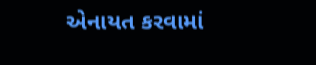એનાયત કરવામાં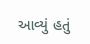આવ્યું હતું